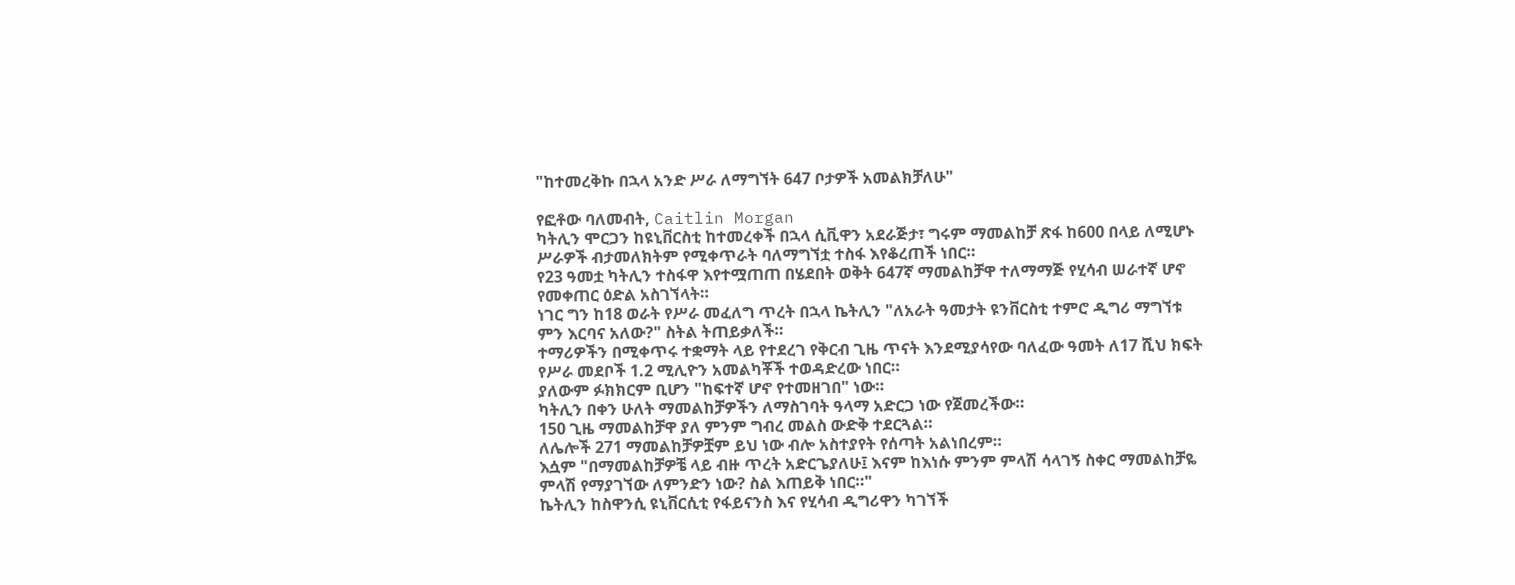"ከተመረቅኩ በኋላ አንድ ሥራ ለማግኘት 647 ቦታዎች አመልክቻለሁ"

የፎቶው ባለመብት, Caitlin Morgan
ካትሊን ሞርጋን ከዩኒቨርስቲ ከተመረቀች በኋላ ሲቪዋን አደራጅታ፣ ግሩም ማመልከቻ ጽፋ ከ600 በላይ ለሚሆኑ ሥራዎች ብታመለክትም የሚቀጥራት ባለማግኘቷ ተስፋ እየቆረጠች ነበር።
የ23 ዓመቷ ካትሊን ተስፋዋ እየተሟጠጠ በሄደበት ወቅት 647ኛ ማመልከቻዋ ተለማማጅ የሂሳብ ሠራተኛ ሆኖ የመቀጠር ዕድል አስገኘላት።
ነገር ግን ከ18 ወራት የሥራ መፈለግ ጥረት በኋላ ኬትሊን "ለአራት ዓመታት ዩንቨርስቲ ተምሮ ዲግሪ ማግኘቱ ምን እርባና አለው?" ስትል ትጠይቃለች።
ተማሪዎችን በሚቀጥሩ ተቋማት ላይ የተደረገ የቅርብ ጊዜ ጥናት እንደሚያሳየው ባለፈው ዓመት ለ17 ሺህ ክፍት የሥራ መደቦች 1.2 ሚሊዮን አመልካቾች ተወዳድረው ነበር።
ያለውም ፉክክርም ቢሆን "ከፍተኛ ሆኖ የተመዘገበ" ነው።
ካትሊን በቀን ሁለት ማመልከቻዎችን ለማስገባት ዓላማ አድርጋ ነው የጀመረችው።
150 ጊዜ ማመልከቻዋ ያለ ምንም ግብረ መልስ ውድቅ ተደርጓል።
ለሌሎች 271 ማመልከቻዎቿም ይህ ነው ብሎ አስተያየት የሰጣት አልነበረም።
እሷም "በማመልከቻዎቼ ላይ ብዙ ጥረት አድርጌያለሁ፤ እናም ከእነሱ ምንም ምላሽ ሳላገኝ ስቀር ማመልከቻዬ ምላሽ የማያገኘው ለምንድን ነው? ስል እጠይቅ ነበር።"
ኬትሊን ከስዋንሲ ዩኒቨርሲቲ የፋይናንስ እና የሂሳብ ዲግሪዋን ካገኘች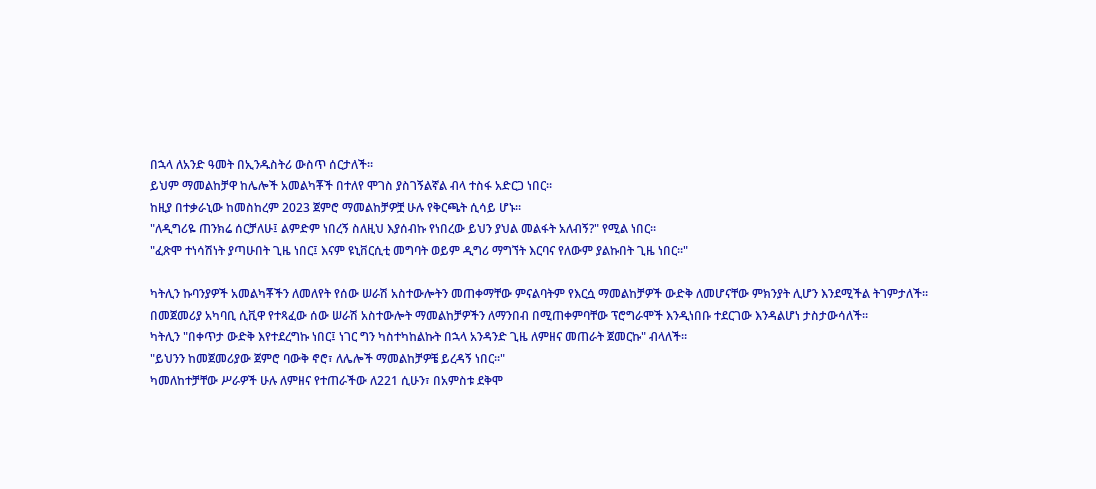በኋላ ለአንድ ዓመት በኢንዱስትሪ ውስጥ ሰርታለች።
ይህም ማመልከቻዋ ከሌሎች አመልካቾች በተለየ ሞገስ ያስገኝልኛል ብላ ተስፋ አድርጋ ነበር።
ከዚያ በተቃራኒው ከመስከረም 2023 ጀምሮ ማመልከቻዎቿ ሁሉ የቅርጫት ሲሳይ ሆኑ።
"ለዲግሪዬ ጠንክሬ ሰርቻለሁ፤ ልምድም ነበረኝ ስለዚህ እያሰብኩ የነበረው ይህን ያህል መልፋት አለብኝ?" የሚል ነበር።
"ፈጽሞ ተነሳሽነት ያጣሁበት ጊዜ ነበር፤ እናም ዩኒቨርሲቲ መግባት ወይም ዲግሪ ማግኘት እርባና የለውም ያልኩበት ጊዜ ነበር።"

ካትሊን ኩባንያዎች አመልካቾችን ለመለየት የሰው ሠራሽ አስተውሎትን መጠቀማቸው ምናልባትም የእርሷ ማመልከቻዎች ውድቅ ለመሆናቸው ምክንያት ሊሆን እንደሚችል ትገምታለች።
በመጀመሪያ አካባቢ ሲቪዋ የተጻፈው ሰው ሠራሽ አስተውሎት ማመልከቻዎችን ለማንበብ በሚጠቀምባቸው ፕሮግራሞች እንዲነበቡ ተደርገው እንዳልሆነ ታስታውሳለች።
ካትሊን "በቀጥታ ውድቅ እየተደረግኩ ነበር፤ ነገር ግን ካስተካከልኩት በኋላ አንዳንድ ጊዜ ለምዘና መጠራት ጀመርኩ" ብላለች።
"ይህንን ከመጀመሪያው ጀምሮ ባውቅ ኖሮ፣ ለሌሎች ማመልከቻዎቼ ይረዳኝ ነበር።"
ካመለከተቻቸው ሥራዎች ሁሉ ለምዘና የተጠራችው ለ221 ሲሁን፣ በአምስቱ ደቅሞ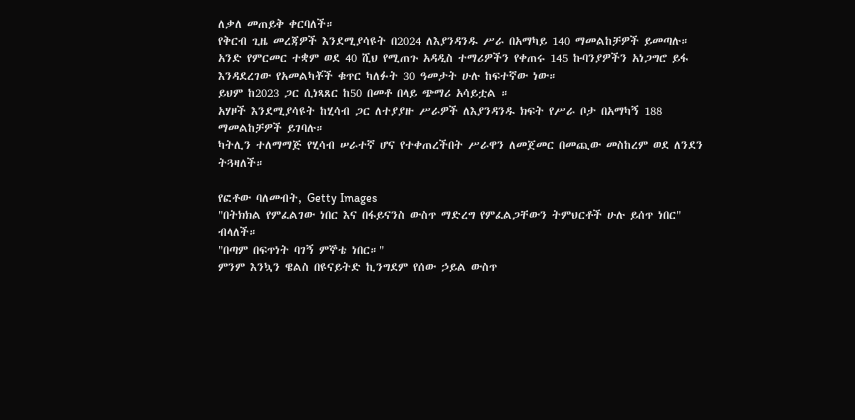ለቃለ መጠይቅ ቀርባለች።
የቅርብ ጊዜ መረጃዎች እንደሚያሳዩት በ2024 ለእያንዳንዱ ሥራ በአማካይ 140 ማመልከቻዎች ይመጣሉ።
አንድ የምርመር ተቋም ወደ 40 ሺህ የሚጠጉ አዳዲስ ተማሪዎችን የቀጠሩ 145 ኩባንያዎችን አነጋግሮ ይፋ እንዳደረገው የአመልካቾች ቁጥር ካለፉት 30 ዓመታት ሁሉ ከፍተኛው ነው።
ይህም ከ2023 ጋር ሲነጻጸር ከ50 በመቶ በላይ ጭማሪ አሳይቷል ።
አሃዞች እንደሚያሳዩት ከሂሳብ ጋር ለተያያዙ ሥራዎች ለእያንዳንዱ ክፍት የሥራ ቦታ በአማካኝ 188 ማመልከቻዎች ይገባሉ።
ካትሊን ተለማማጅ የሂሳብ ሠራተኛ ሆና የተቀጠረችበት ሥራዋን ለመጀመር በመጪው መስከረም ወደ ለንደን ትጓዛለች።

የፎቶው ባለመብት, Getty Images
"በትክክል የምፈልገው ነበር እና በፋይናንስ ውስጥ ማድረግ የምፈልጋቸውን ትምህርቶች ሁሉ ይሰጥ ነበር" ብላለች።
"በጣም በፍጥነት ባገኝ ምኞቴ ነበር።"
ምንም እንኳን ዌልስ በዩናይትድ ኪንግደም የሰው ኃይል ውስጥ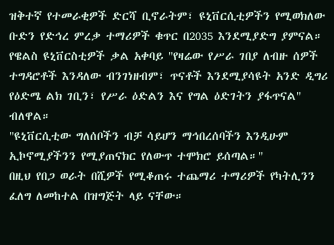ዝቅተኛ የተመራቂዎች ድርሻ ቢኖራትም፣ ዩኒቨርሲቲዎችን የሚወክለው ቡድን የድኅረ ምረቃ ተማሪዎች ቁጥር በ2035 እንደሚያድግ ያምናል።
የዌልስ ዩኒቨርስቲዎች ቃል አቀባይ "የዛሬው የሥራ ገበያ ለብዙ ሰዎች ተግዳሮቶች እንዳለው ብንገነዘብም፣ ጥናቶች እንደሚያሳዩት አንድ ዲግሪ የዕድሜ ልክ ገቢን፣ የሥራ ዕድልን እና የግል ዕድገትን ያፋጥናል" ብለዋል።
"ዩኒቨርሲቲው ግለሰቦችን ብቻ ሳይሆን ማኅበረሰባችን እንዲሁም ኢኮኖሚያችንን የሚያጠናክር የለውጥ ተሞክሮ ይሰጣል።"
በዚህ የበጋ ወራት በሺዎች የሚቆጠሩ ተጨማሪ ተማሪዎች የካትሊንን ፈለግ ለመከተል በዝግጅት ላይ ናቸው።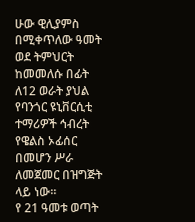ሁው ዊሊያምስ በሚቀጥለው ዓመት ወደ ትምህርት ከመመለሱ በፊት ለ12 ወራት ያህል የባንጎር ዩኒቨርሲቲ ተማሪዎች ኅብረት የዌልስ ኦፊሰር በመሆን ሥራ ለመጀመር በዝግጅት ላይ ነው።
የ 21 ዓመቱ ወጣት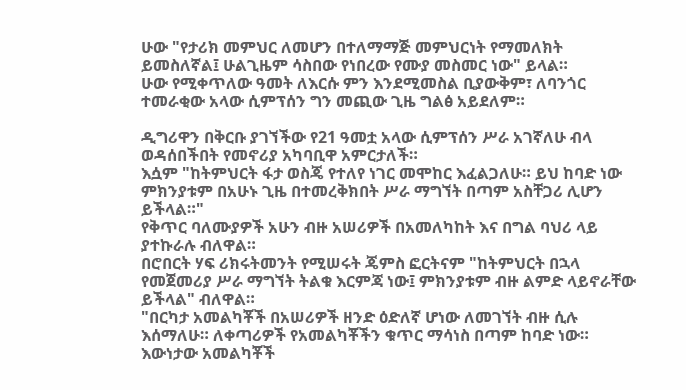ሁው "የታሪክ መምህር ለመሆን በተለማማጅ መምህርነት የማመለክት ይመስለኛል፤ ሁልጊዜም ሳስበው የነበረው የሙያ መስመር ነው" ይላል።
ሁው የሚቀጥለው ዓመት ለእርሱ ምን እንደሚመስል ቢያውቅም፣ ለባንጎር ተመራቂው አላው ሲምፕሰን ግን መጪው ጊዜ ግልፅ አይደለም።

ዲግሪዋን በቅርቡ ያገኘችው የ21 ዓመቷ አላው ሲምፕሰን ሥራ አገኛለሁ ብላ ወዳሰበችበት የመኖሪያ አካባቢዋ አምርታለች።
እሷም "ከትምህርት ፋታ ወስጄ የተለየ ነገር መሞከር እፈልጋለሁ። ይህ ከባድ ነው ምክንያቱም በአሁኑ ጊዜ በተመረቅክበት ሥራ ማግኘት በጣም አስቸጋሪ ሊሆን ይችላል።"
የቅጥር ባለሙያዎች አሁን ብዙ አሠሪዎች በአመለካከት እና በግል ባህሪ ላይ ያተኩራሉ ብለዋል።
በሮበርት ሃፍ ሪክሩትመንት የሚሠሩት ጄምስ ፎርትናም "ከትምህርት በኋላ የመጀመሪያ ሥራ ማግኘት ትልቁ እርምጃ ነው፤ ምክንያቱም ብዙ ልምድ ላይኖራቸው ይችላል" ብለዋል።
"በርካታ አመልካቾች በአሠሪዎች ዘንድ ዕድለኛ ሆነው ለመገኘት ብዙ ሲሉ እሰማለሁ። ለቀጣሪዎች የአመልካቾችን ቁጥር ማሳነስ በጣም ከባድ ነው። እውነታው አመልካቾች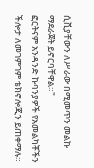ሲቪያቸውን ለሥራው በሚመጥን መልኩ ማደራጀት ይኖርባቸዋል።"
ፎርትናም አንዳንድ ኩባንያዎች የአመልካቾችን ችሎታ ለመገምገም ቴክኖሎጂን ይጠቀማሉ።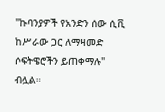"ኩባንያዎች የአንድን ሰው ሲቪ ከሥራው ጋር ለማዛመድ ሶፍትዌሮችን ይጠቀማሉ" ብሏል።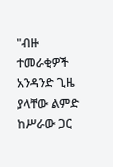"ብዙ ተመራቂዎች አንዳንድ ጊዜ ያላቸው ልምድ ከሥራው ጋር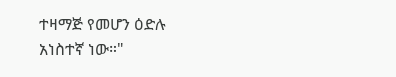ተዛማጅ የመሆን ዕድሉ አነስተኛ ነው።"